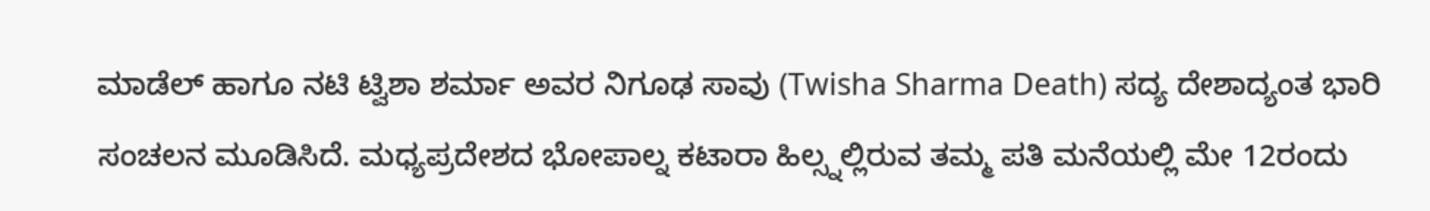ಮಾಡೆಲ್ ಹಾಗೂ ನಟಿ ಟ್ವಿಶಾ ಶರ್ಮಾ ಅವರ ನಿಗೂಢ ಸಾವು (Twisha Sharma Death) ಸದ್ಯ ದೇಶಾದ್ಯಂತ ಭಾರಿ ಸಂಚಲನ ಮೂಡಿಸಿದೆ. ಮಧ್ಯಪ್ರದೇಶದ ಭೋಪಾಲ್ನ ಕಟಾರಾ ಹಿಲ್ಸ್ನಲ್ಲಿರುವ ತಮ್ಮ ಪತಿ ಮನೆಯಲ್ಲಿ ಮೇ 12ರಂದು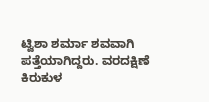ಟ್ವಿಶಾ ಶರ್ಮಾ ಶವವಾಗಿ ಪತ್ತೆಯಾಗಿದ್ದರು. ವರದಕ್ಷಿಣೆ ಕಿರುಕುಳ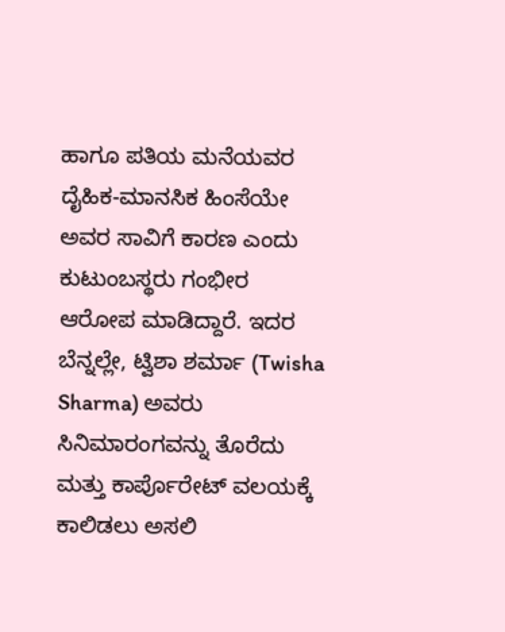ಹಾಗೂ ಪತಿಯ ಮನೆಯವರ ದೈಹಿಕ-ಮಾನಸಿಕ ಹಿಂಸೆಯೇ ಅವರ ಸಾವಿಗೆ ಕಾರಣ ಎಂದು ಕುಟುಂಬಸ್ಥರು ಗಂಭೀರ ಆರೋಪ ಮಾಡಿದ್ದಾರೆ. ಇದರ ಬೆನ್ನಲ್ಲೇ, ಟ್ವಿಶಾ ಶರ್ಮಾ (Twisha Sharma) ಅವರು ಸಿನಿಮಾರಂಗವನ್ನು ತೊರೆದು ಮತ್ತು ಕಾರ್ಪೊರೇಟ್ ವಲಯಕ್ಕೆ ಕಾಲಿಡಲು ಅಸಲಿ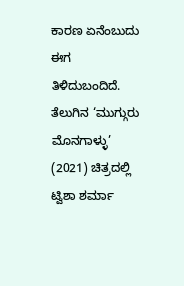ಕಾರಣ ಏನೆಂಬುದು ಈಗ ತಿಳಿದುಬಂದಿದೆ.
ತೆಲುಗಿನ ‘ಮುಗ್ಗುರು ಮೊನಗಾಳ್ಳು’ (2021) ಚಿತ್ರದಲ್ಲಿ ಟ್ವಿಶಾ ಶರ್ಮಾ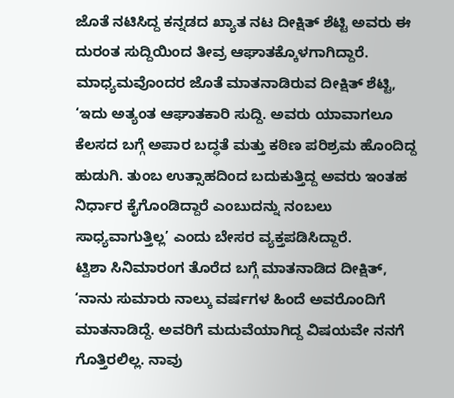ಜೊತೆ ನಟಿಸಿದ್ದ ಕನ್ನಡದ ಖ್ಯಾತ ನಟ ದೀಕ್ಷಿತ್ ಶೆಟ್ಟಿ ಅವರು ಈ ದುರಂತ ಸುದ್ದಿಯಿಂದ ತೀವ್ರ ಆಘಾತಕ್ಕೊಳಗಾಗಿದ್ದಾರೆ. ಮಾಧ್ಯಮವೊಂದರ ಜೊತೆ ಮಾತನಾಡಿರುವ ದೀಕ್ಷಿತ್ ಶೆಟ್ಟಿ, ‘ಇದು ಅತ್ಯಂತ ಆಘಾತಕಾರಿ ಸುದ್ದಿ. ಅವರು ಯಾವಾಗಲೂ ಕೆಲಸದ ಬಗ್ಗೆ ಅಪಾರ ಬದ್ಧತೆ ಮತ್ತು ಕಠಿಣ ಪರಿಶ್ರಮ ಹೊಂದಿದ್ದ ಹುಡುಗಿ. ತುಂಬ ಉತ್ಸಾಹದಿಂದ ಬದುಕುತ್ತಿದ್ದ ಅವರು ಇಂತಹ ನಿರ್ಧಾರ ಕೈಗೊಂಡಿದ್ದಾರೆ ಎಂಬುದನ್ನು ನಂಬಲು ಸಾಧ್ಯವಾಗುತ್ತಿಲ್ಲ’ ಎಂದು ಬೇಸರ ವ್ಯಕ್ತಪಡಿಸಿದ್ದಾರೆ.
ಟ್ವಿಶಾ ಸಿನಿಮಾರಂಗ ತೊರೆದ ಬಗ್ಗೆ ಮಾತನಾಡಿದ ದೀಕ್ಷಿತ್, ‘ನಾನು ಸುಮಾರು ನಾಲ್ಕು ವರ್ಷಗಳ ಹಿಂದೆ ಅವರೊಂದಿಗೆ ಮಾತನಾಡಿದ್ದೆ. ಅವರಿಗೆ ಮದುವೆಯಾಗಿದ್ದ ವಿಷಯವೇ ನನಗೆ ಗೊತ್ತಿರಲಿಲ್ಲ. ನಾವು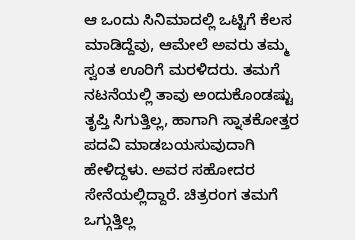ಆ ಒಂದು ಸಿನಿಮಾದಲ್ಲಿ ಒಟ್ಟಿಗೆ ಕೆಲಸ ಮಾಡಿದ್ದೆವು, ಆಮೇಲೆ ಅವರು ತಮ್ಮ ಸ್ವಂತ ಊರಿಗೆ ಮರಳಿದರು. ತಮಗೆ ನಟನೆಯಲ್ಲಿ ತಾವು ಅಂದುಕೊಂಡಷ್ಟು ತೃಪ್ತಿ ಸಿಗುತ್ತಿಲ್ಲ, ಹಾಗಾಗಿ ಸ್ನಾತಕೋತ್ತರ ಪದವಿ ಮಾಡಬಯಸುವುದಾಗಿ ಹೇಳಿದ್ದಳು. ಅವರ ಸಹೋದರ ಸೇನೆಯಲ್ಲಿದ್ದಾರೆ. ಚಿತ್ರರಂಗ ತಮಗೆ ಒಗ್ಗುತ್ತಿಲ್ಲ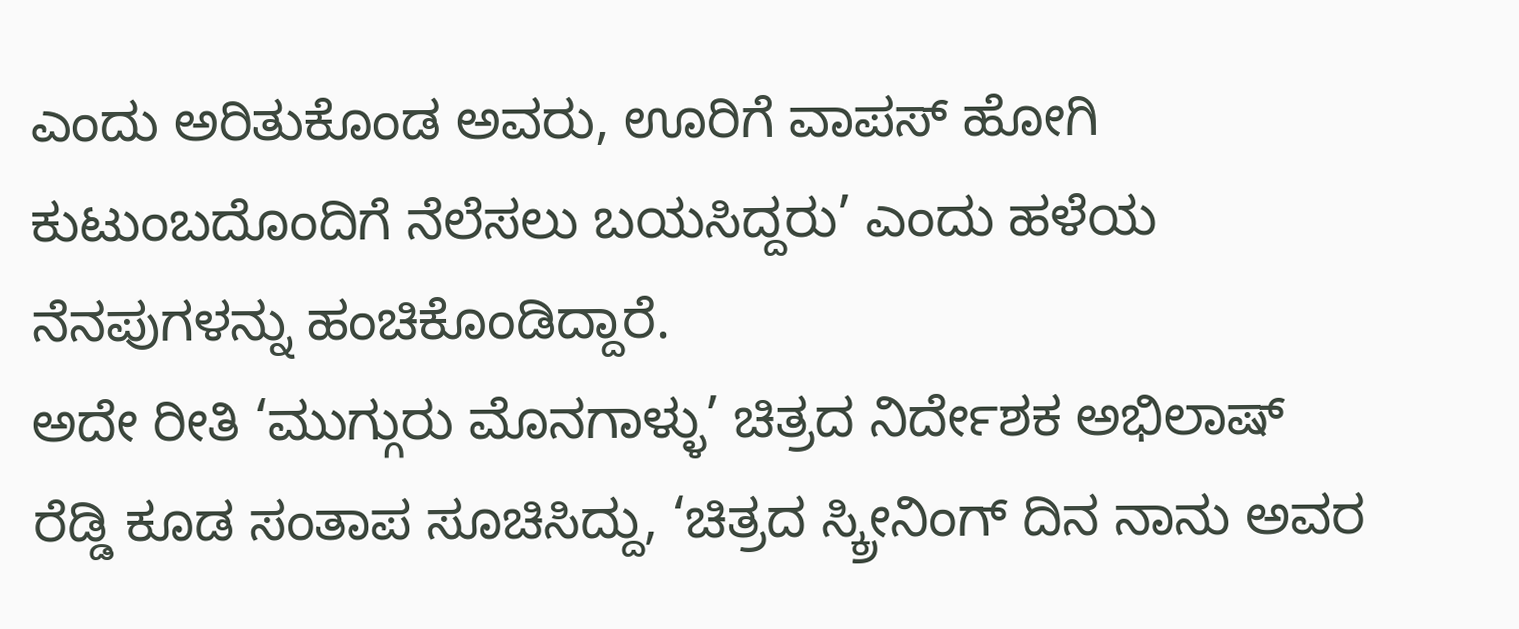ಎಂದು ಅರಿತುಕೊಂಡ ಅವರು, ಊರಿಗೆ ವಾಪಸ್ ಹೋಗಿ ಕುಟುಂಬದೊಂದಿಗೆ ನೆಲೆಸಲು ಬಯಸಿದ್ದರು’ ಎಂದು ಹಳೆಯ ನೆನಪುಗಳನ್ನು ಹಂಚಿಕೊಂಡಿದ್ದಾರೆ.
ಅದೇ ರೀತಿ ‘ಮುಗ್ಗುರು ಮೊನಗಾಳ್ಳು’ ಚಿತ್ರದ ನಿರ್ದೇಶಕ ಅಭಿಲಾಷ್ ರೆಡ್ಡಿ ಕೂಡ ಸಂತಾಪ ಸೂಚಿಸಿದ್ದು, ‘ಚಿತ್ರದ ಸ್ಕ್ರೀನಿಂಗ್ ದಿನ ನಾನು ಅವರ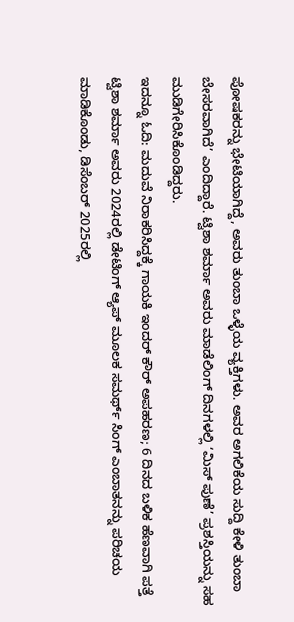ಪೋಷಕರನ್ನು ಭೇಟಿಯಾಗಿದ್ದೆ, ಅವರು ತುಂಬಾ ಒಳ್ಳೆಯ ವ್ಯಕ್ತಿಗಳು. ಅವರ ಅಗಲಿಕೆಯ ಸುದ್ದಿ ಕೇಳಿ ತುಂಬಾ ಬೇಸರವಾಗಿದೆ’ ಎಂದಿದ್ದಾರೆ. ಟ್ವಿಶಾ ಶರ್ಮಾ ಅವರು ಮಾಡೆಲಿಂಗ್ ದಿನಗಳಲ್ಲಿ ‘ಮಿಸ್ ಪುಣೆ’ ಪ್ರಶಸ್ತಿಯನ್ನು ಸಹ ಮುಡಿಗೇರಿಸಿಕೊಂಡಿದ್ದರು.
ಇದನ್ನೂ ಓದಿ: ಮದುವೆ ನಿರಾಕರಿಸಿದ್ದಕ್ಕೆ ಗಾಯಕಿ ಇಂದರ್ ಕೌರ್ ಅಪಹರಣ; 6 ದಿನದ ಬಳಿಕ ಹೆಣವಾಗಿ ಪತ್ತೆ
ಟ್ವಿಶಾ ಶರ್ಮಾ ಅವರು 2024ರಲ್ಲಿ ಡೇಟಿಂಗ್ ಆ್ಯಪ್ ಮೂಲಕ ಸಮರ್ಥ್ ಸಿಂಗ್ ಎಂಬಾತನನ್ನು ಪರಿಚಯ ಮಾಡಿಕೊಂಡು, ಡಿಸೆಂಬರ್ 2025ರಲ್ಲಿ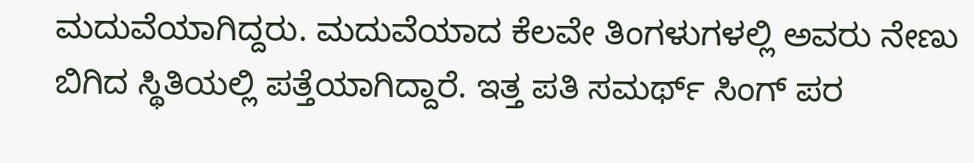ಮದುವೆಯಾಗಿದ್ದರು. ಮದುವೆಯಾದ ಕೆಲವೇ ತಿಂಗಳುಗಳಲ್ಲಿ ಅವರು ನೇಣು ಬಿಗಿದ ಸ್ಥಿತಿಯಲ್ಲಿ ಪತ್ತೆಯಾಗಿದ್ದಾರೆ. ಇತ್ತ ಪತಿ ಸಮರ್ಥ್ ಸಿಂಗ್ ಪರ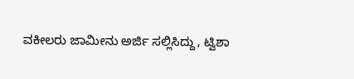ವಕೀಲರು ಜಾಮೀನು ಅರ್ಜಿ ಸಲ್ಲಿಸಿದ್ದು, ಟ್ವಿಶಾ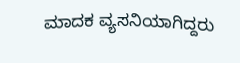ಮಾದಕ ವ್ಯಸನಿಯಾಗಿದ್ದರು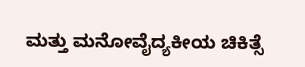ಮತ್ತು ಮನೋವೈದ್ಯಕೀಯ ಚಿಕಿತ್ಸೆ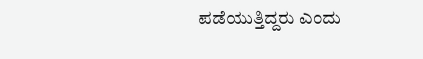ಪಡೆಯುತ್ತಿದ್ದರು ಎಂದು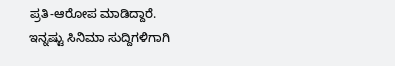ಪ್ರತಿ-ಆರೋಪ ಮಾಡಿದ್ದಾರೆ.
ಇನ್ನಷ್ಟು ಸಿನಿಮಾ ಸುದ್ದಿಗಳಿಗಾಗಿ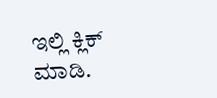ಇಲ್ಲಿ ಕ್ಲಿಕ್ ಮಾಡಿ.